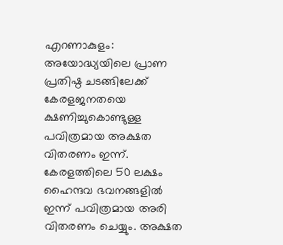എറണാകുളം: അയോദ്ധ്യയിലെ പ്രാണ പ്രതിഷ്ഠ ചടങ്ങിലേക്ക് കേരളജനതയെ ക്ഷണിച്ചുകൊണ്ടുള്ള പവിത്രമായ അക്ഷത വിതരണം ഇന്ന്. കേരളത്തിലെ 50 ലക്ഷം ഹൈന്ദവ ഭവനങ്ങളിൽ ഇന്ന് പവിത്രമായ അരി വിതരണം ചെയ്യും. അക്ഷത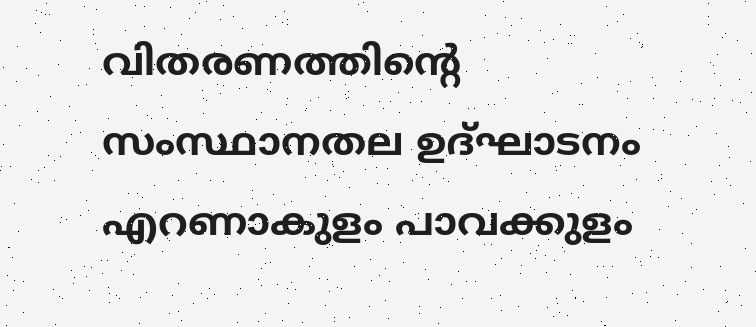വിതരണത്തിന്റെ സംസ്ഥാനതല ഉദ്ഘാടനം എറണാകുളം പാവക്കുളം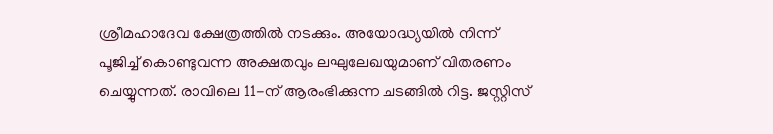ശ്രീമഹാദേവ ക്ഷേത്രത്തിൽ നടക്കും. അയോദ്ധ്യയിൽ നിന്ന് പൂജിച്ച് കൊണ്ടുവന്ന അക്ഷതവും ലഘുലേഖയുമാണ് വിതരണം ചെയ്യുന്നത്. രാവിലെ 11-ന് ആരംഭിക്കുന്ന ചടങ്ങിൽ റിട്ട. ജസ്റ്റിസ്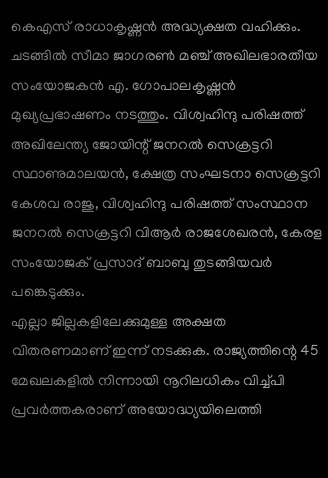കെഎസ് രാധാകൃഷ്ണൻ അദ്ധ്യക്ഷത വഹിക്കും.
ചടങ്ങിൽ സീമാ ജാഗരൺ മഞ്ച് അഖിലഭാരതീയ സംയോജകൻ എ. ഗോപാലകൃഷ്ണൻ മുഖ്യപ്രഭാഷണം നടത്തും. വിശ്വഹിന്ദു പരിഷത്ത് അഖിലേന്ത്യ ജോയിന്റ് ജനറൽ സെക്രട്ടറി സ്ഥാണുമാലയൻ, ക്ഷേത്ര സംഘടനാ സെക്രട്ടറി കേശവ രാജു, വിശ്വഹിന്ദു പരിഷത്ത് സംസ്ഥാന ജനറൽ സെക്രട്ടറി വിആർ രാജശേഖരൻ, കേരള സംയോജക് പ്രസാദ് ബാബു തുടങ്ങിയവർ പങ്കെടുക്കും.
എല്ലാ ജില്ലകളിലേക്കുമുള്ള അക്ഷത വിതരണമാണ് ഇന്ന് നടക്കുക. രാജ്യത്തിന്റെ 45 മേഖലകളിൽ നിന്നായി നൂറിലധികം വിച്ച്പി പ്രവർത്തകരാണ് അയോദ്ധ്യയിലെത്തി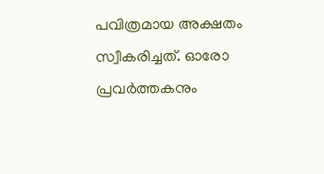പവിത്രമായ അക്ഷതം സ്വീകരിച്ചത്. ഓരോ പ്രവർത്തകനും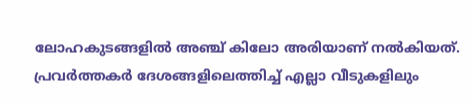ലോഹകുടങ്ങളിൽ അഞ്ച് കിലോ അരിയാണ് നൽകിയത്. പ്രവർത്തകർ ദേശങ്ങളിലെത്തിച്ച് എല്ലാ വീടുകളിലും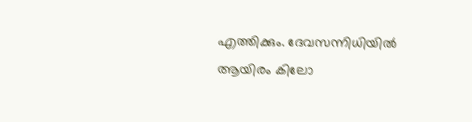എത്തിക്കും. ദേവസന്നിധിയിൽ ആയിരം കിലോ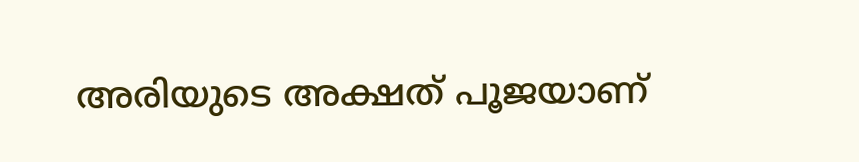അരിയുടെ അക്ഷത് പൂജയാണ്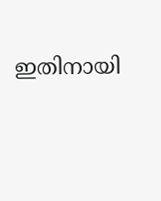ഇതിനായി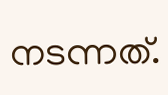നടന്നത്.